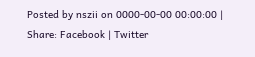Posted by nszii on 0000-00-00 00:00:00 |
Share: Facebook | Twitter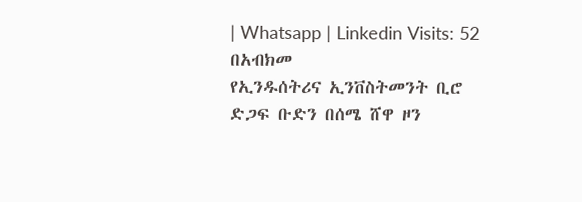| Whatsapp | Linkedin Visits: 52
በአብክመ
የኢንዱሰትሪና ኢንቨስትመንት ቢሮ ድጋፍ ቡድን በሰሜ ሸዋ ዞን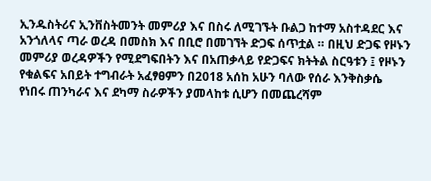ኢንዱስትሪና ኢንቨስትመንት መምሪያ እና በስሩ ለሚገኙት ቡልጋ ከተማ አስተዳደር እና አንጎለላና ጣራ ወረዳ በመስክ እና በቢሮ በመገኘት ድጋፍ ሰጥቷል ። በዚህ ድጋፍ የዞኑን መምሪያ ወረዳዎችን የሚደግፍበትን እና በአጠቃላይ የድጋፍና ክትትል ስርዓቱን ፤ የዞኑን የቁልፍና አበይት ተግብራት አፈፃፀምን በ2018 አሰከ አሁን ባለው የሰራ እንቅስቃሴ
የነበሩ ጠንካራና እና ደካማ ስራዎችን ያመላከቱ ሲሆን በመጨረሻም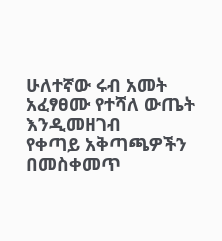ሁለተኛው ሩብ አመት አፈፃፀሙ የተሻለ ውጤት እንዲመዘገብ
የቀጣይ አቅጣጫዎችን በመስቀመጥ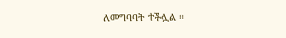ለመግባባት ተችሏል ።